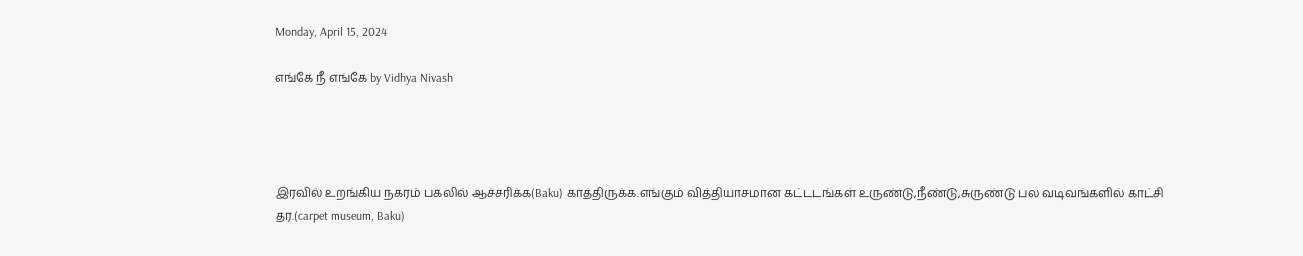Monday, April 15, 2024

எங்கே நீ எங்கே by Vidhya Nivash




இரவில் உறங்கிய நகரம் பகலில் ஆச்சரிக்க(Baku) காத்திருக்க.எங்கும் வித்தியாசமான கட்டடங்கள் உருண்டு,நீண்டு,சுருண்டு பல வடிவங்களில் காட்சி தர.(carpet museum, Baku)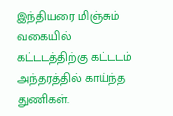இந்தியரை மிஞ்சும் வகையில் கட்டடத்திற்கு கட்டடம் அந்தரத்தில் காய்ந்த துணிகள்.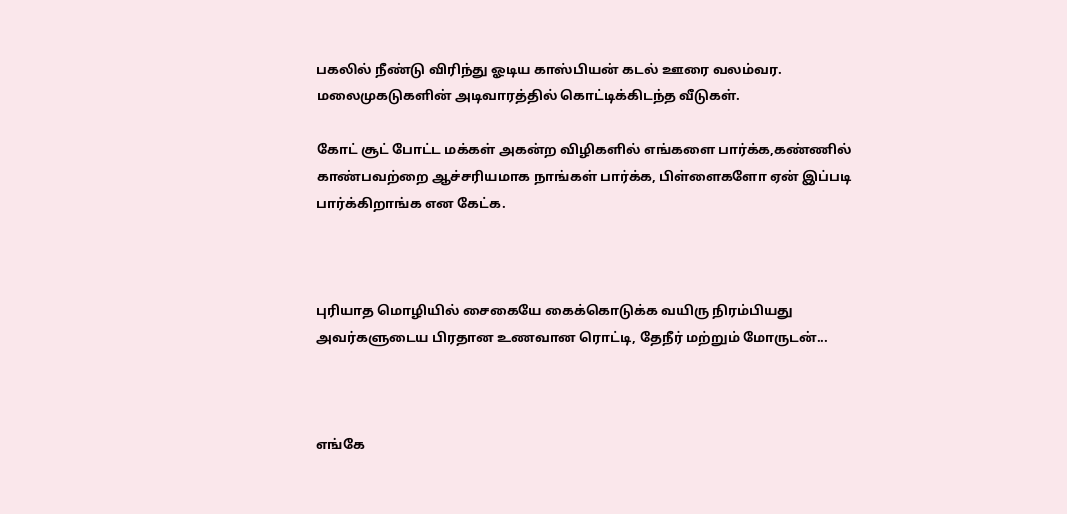பகலில் நீண்டு விரிந்து ஓடிய காஸ்பியன் கடல் ஊரை வலம்வர. மலைமுகடுகளின் அடிவாரத்தில் கொட்டிக்கிடந்த வீடுகள்.

கோட் சூட் போட்ட மக்கள் அகன்ற விழிகளில் எங்களை பார்க்க,கண்ணில் காண்பவற்றை ஆச்சரியமாக நாங்கள் பார்க்க, பிள்ளைகளோ ஏன் இப்படி பார்க்கிறாங்க என கேட்க.



புரியாத மொழியில் சைகையே கைக்கொடுக்க வயிரு நிரம்பியது  அவர்களுடைய பிரதான உணவான ரொட்டி, தேநீர் மற்றும் மோருடன்...



எங்கே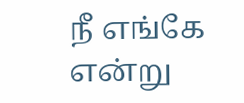நீ எங்கே என்று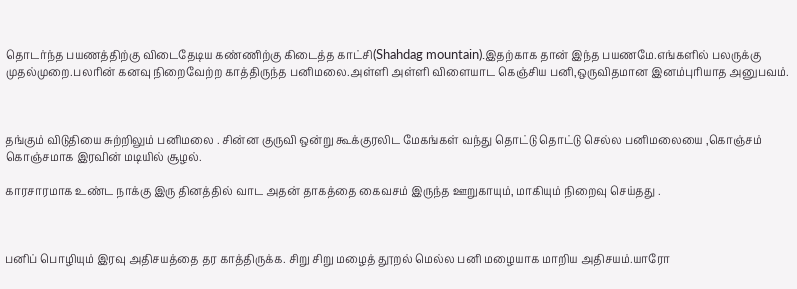தொடர்ந்த பயணத்திற்கு விடைதேடிய கண்ணிற்கு கிடைத்த காட்சி(Shahdag mountain).இதற்காக தான் இந்த பயணமே.எங்களில் பலருக்கு முதல்முறை.பலரின் கனவு நிறைவேற்ற காத்திருந்த பனிமலை.அள்ளி அள்ளி விளையாட கெஞ்சிய பனி,ஒருவிதமான இனம்புரியாத அனுபவம்.



தங்கும் விடுதியை சுற்றிலும் பனிமலை . சின்ன குருவி ஒன்று கூக்குரலிட மேகங்கள் வந்து தொட்டு தொட்டு செல்ல பனிமலையை ,கொஞ்சம் கொஞ்சமாக இரவின் மடியில் சூழல்.

காரசாரமாக உண்ட நாக்கு இரு தினத்தில் வாட அதன் தாகத்தை கைவசம் இருந்த ஊறுகாயும், மாகியும் நிறைவு செய்தது .



பனிப் பொழியும் இரவு அதிசயத்தை தர காத்திருக்க. சிறு சிறு மழைத் தூறல் மெல்ல பனி மழையாக மாறிய அதிசயம்.யாரோ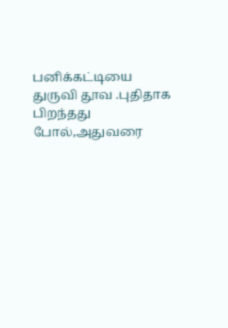பனிக்கட்டியை துருவி தூவ .புதிதாக பிறந்தது போல்,அதுவரை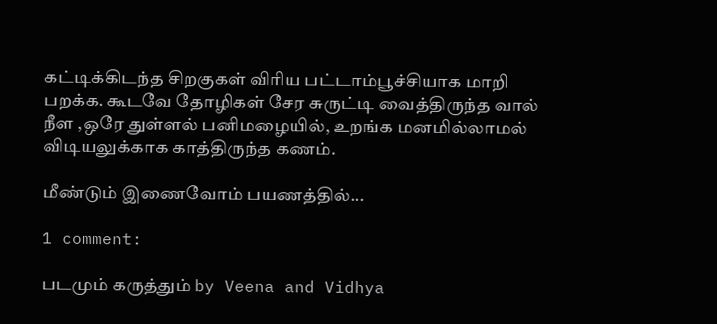கட்டிக்கிடந்த சிறகுகள் விரிய பட்டாம்பூச்சியாக மாறி பறக்க. கூடவே தோழிகள் சேர சுருட்டி வைத்திருந்த வால் நீள ,ஒரே துள்ளல் பனிமழையில், உறங்க மனமில்லாமல் விடியலுக்காக காத்திருந்த கணம்.

மீண்டும் இணைவோம் பயணத்தில்...

1 comment:

படமும் கருத்தும் by Veena and Vidhya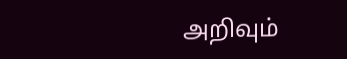அறிவும்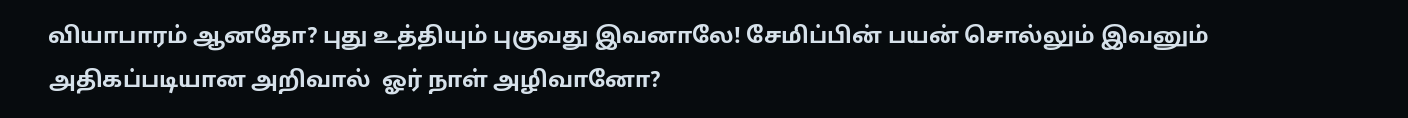வியாபாரம் ஆனதோ? புது உத்தியும் புகுவது இவனாலே! சேமிப்பின் பயன் சொல்லும் இவனும் அதிகப்படியான அறிவால்  ஓர் நாள் அழிவானோ?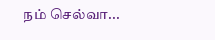நம் செல்வா...